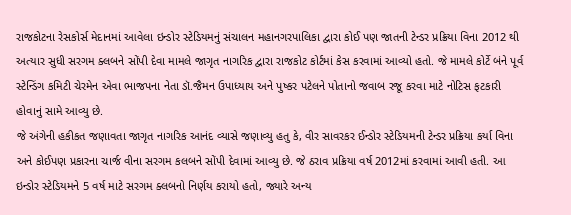રાજકોટના રેસકોર્સ મેદાનમાં આવેલા ઇન્ડોર સ્ટેડિયમનું સંચાલન મહાનગરપાલિકા દ્વારા કોઈ પણ જાતની ટેન્ડર પ્રક્રિયા વિના 2012 થી અત્યાર સુધી સરગમ ક્લબને સોંપી દેવા મામલે જાગૃત નાગરિક દ્વારા રાજકોટ કોર્ટમાં કેસ કરવામાં આવ્યો હતો. જે મામલે કોર્ટે બંને પૂર્વ સ્ટેન્ડિંગ કમિટી ચેરમેન એવા ભાજપના નેતા ડૉ.જૈમન ઉપાધ્યાય અને પુષ્કર પટેલને પોતાનો જવાબ રજૂ કરવા માટે નોટિસ ફટકારી હોવાનું સામે આવ્યુ છે.
જે અંગેની હકીકત જણાવતા જાગૃત નાગરિક આનંદ વ્યાસે જણાવ્યુ હતુ કે, વીર સાવરકર ઈન્ડોર સ્ટેડિયમની ટેન્ડર પ્રક્રિયા કર્યા વિના અને કોઈપણ પ્રકારના ચાર્જ વીના સરગમ કલબને સોંપી દેવામાં આવ્યુ છે. જે ઠરાવ પ્રક્રિયા વર્ષ 2012માં કરવામાં આવી હતી. આ ઇન્ડોર સ્ટેડિયમને 5 વર્ષ માટે સરગમ ક્લબનો નિર્ણય કરાયો હતો, જ્યારે અન્ય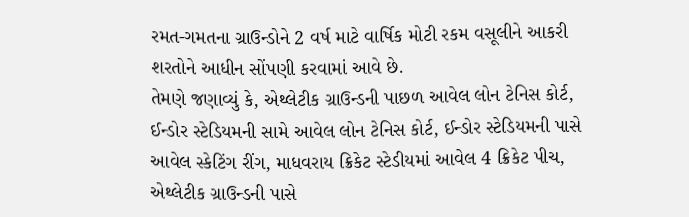રમત-ગમતના ગ્રાઉન્ડોને 2 વર્ષ માટે વાર્ષિક મોટી રકમ વસૂલીને આકરી શરતોને આધીન સોંપણી કરવામાં આવે છે.
તેમણે જણાવ્યું કે, એથ્લેટીક ગ્રાઉન્ડની પાછળ આવેલ લોન ટેનિસ કોર્ટ, ઈન્ડોર સ્ટેડિયમની સામે આવેલ લોન ટેનિસ કોર્ટ, ઈન્ડોર સ્ટેડિયમની પાસે આવેલ સ્કેટિંગ રીંગ, માધવરાય ક્રિકેટ સ્ટેડીયમાં આવેલ 4 ક્રિકેટ પીચ, એથ્લેટીક ગ્રાઉન્ડની પાસે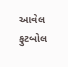આવેલ ફુટબોલ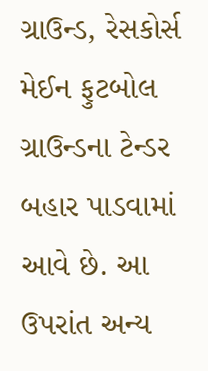ગ્રાઉન્ડ, રેસકોર્સ મેઈન ફુટબોલ ગ્રાઉન્ડના ટેન્ડર બહાર પાડવામાં આવે છે. આ ઉપરાંત અન્ય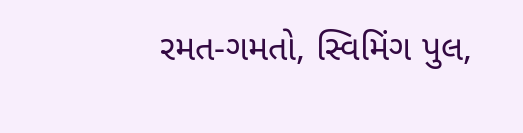રમત-ગમતો, સ્વિમિંગ પુલ,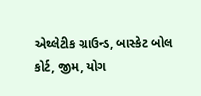એથ્લેટીક ગ્રાઉન્ડ, બાસ્કેટ બોલ કોર્ટ, જીમ, યોગ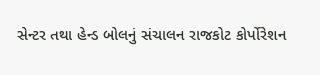સેન્ટર તથા હેન્ડ બોલનું સંચાલન રાજકોટ કોર્પોરેશન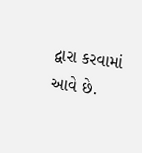દ્વારા કરવામાં આવે છે.